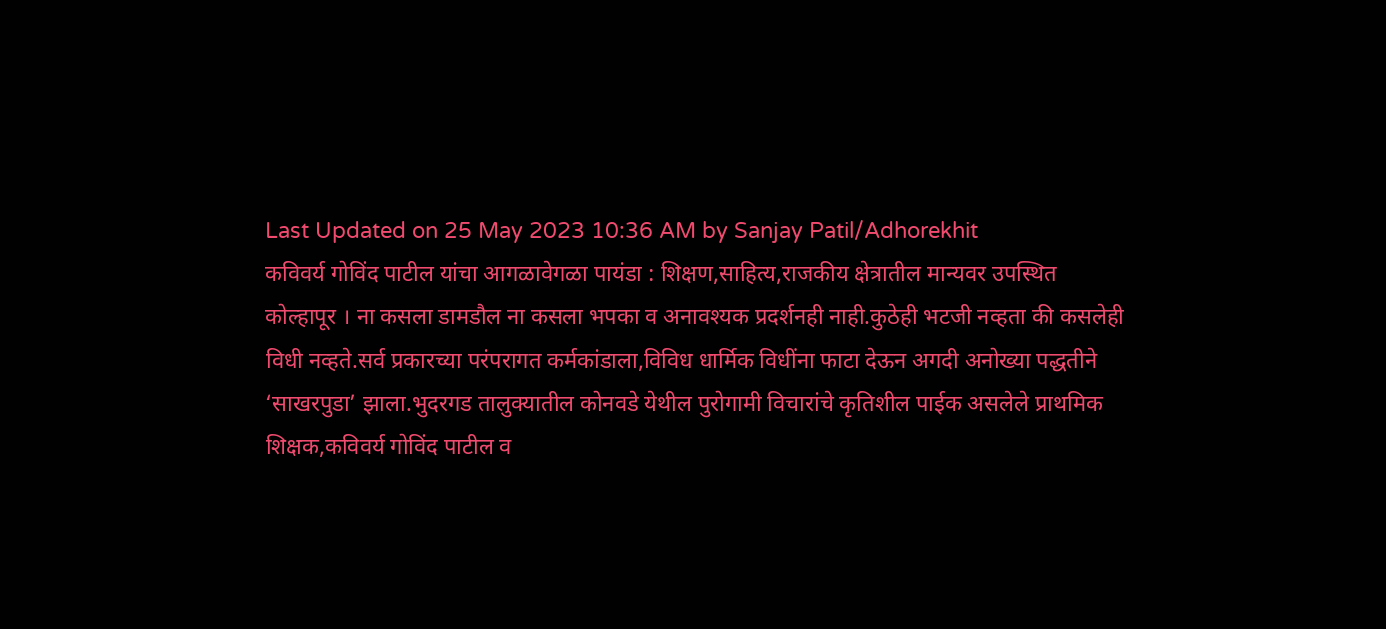Last Updated on 25 May 2023 10:36 AM by Sanjay Patil/Adhorekhit
कविवर्य गोविंद पाटील यांचा आगळावेगळा पायंडा : शिक्षण,साहित्य,राजकीय क्षेत्रातील मान्यवर उपस्थित
कोल्हापूर । ना कसला डामडौल ना कसला भपका व अनावश्यक प्रदर्शनही नाही.कुठेही भटजी नव्हता की कसलेही विधी नव्हते.सर्व प्रकारच्या परंपरागत कर्मकांडाला,विविध धार्मिक विधींना फाटा देऊन अगदी अनोख्या पद्धतीने ‘साखरपुडा’ झाला.भुदरगड तालुक्यातील कोनवडे येथील पुरोगामी विचारांचे कृतिशील पाईक असलेले प्राथमिक शिक्षक,कविवर्य गोविंद पाटील व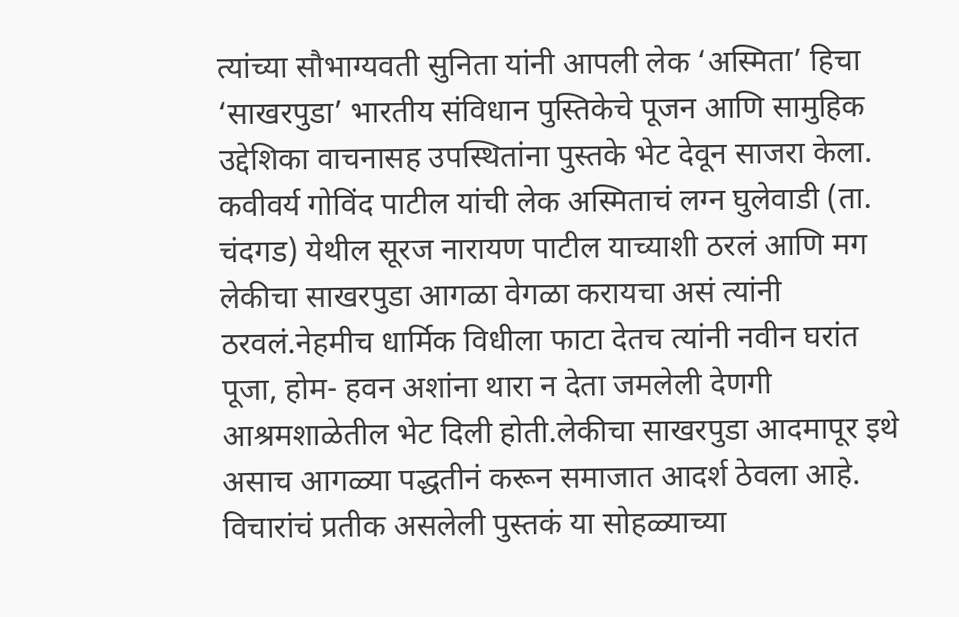त्यांच्या सौभाग्यवती सुनिता यांनी आपली लेक ‘अस्मिता’ हिचा ‘साखरपुडा’ भारतीय संविधान पुस्तिकेचे पूजन आणि सामुहिक उद्देशिका वाचनासह उपस्थितांना पुस्तके भेट देवून साजरा केला.
कवीवर्य गोविंद पाटील यांची लेक अस्मिताचं लग्न घुलेवाडी (ता. चंदगड) येथील सूरज नारायण पाटील याच्याशी ठरलं आणि मग लेकीचा साखरपुडा आगळा वेगळा करायचा असं त्यांनी ठरवलं.नेहमीच धार्मिक विधीला फाटा देतच त्यांनी नवीन घरांत पूजा, होम- हवन अशांना थारा न देता जमलेली देणगी आश्रमशाळेतील भेट दिली होती.लेकीचा साखरपुडा आदमापूर इथे असाच आगळ्या पद्धतीनं करून समाजात आदर्श ठेवला आहे.
विचारांचं प्रतीक असलेली पुस्तकं या सोहळ्याच्या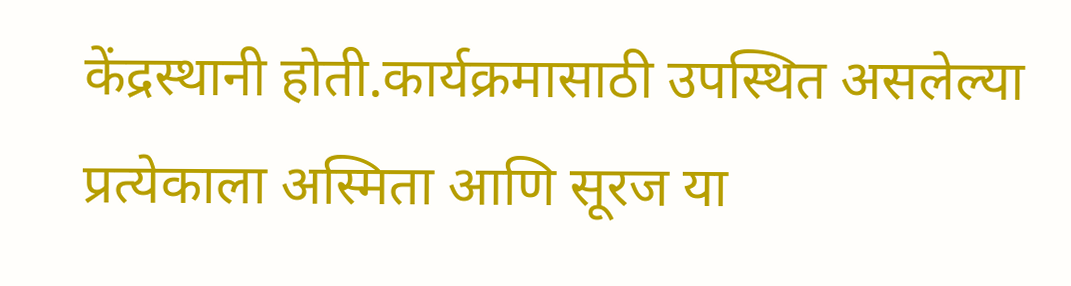केंद्रस्थानी होती.कार्यक्रमासाठी उपस्थित असलेल्या प्रत्येकाला अस्मिता आणि सूरज या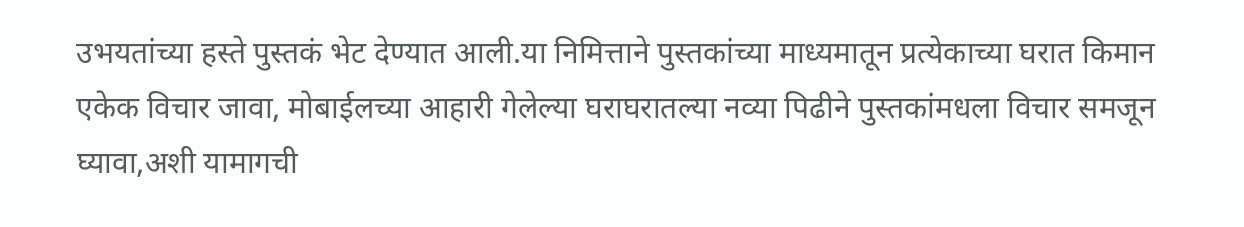उभयतांच्या हस्ते पुस्तकं भेट देण्यात आली.या निमित्ताने पुस्तकांच्या माध्यमातून प्रत्येकाच्या घरात किमान एकेक विचार जावा, मोबाईलच्या आहारी गेलेल्या घराघरातल्या नव्या पिढीने पुस्तकांमधला विचार समजून घ्यावा,अशी यामागची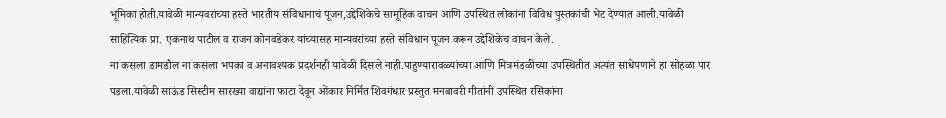भूमिका होती.यावेळी मान्यवरांच्या हस्ते भारतीय संविधानाचं पूजन,उद्देशिकेचे सामूहिक वाचन आणि उपस्थित लोकांना विविध पुस्तकांची भेट देण्यात आली.यावेळी साहित्यिक प्रा. एकनाथ पाटील व राजन कोनवडेकर यांच्यासह मान्यवरांच्या हस्ते संविधान पूजन करून उद्देशिकेच वाचन केले.
ना कसला डामडौल ना कसला भपका व अनावश्यक प्रदर्शनही यावेळी दिसले नाही.पाहुण्यारावळ्यांच्या आणि मित्रमंडळींच्या उपस्थितीत अत्यंत साधेपणाने हा सोहळा पार पडला.यावेळी साऊंड सिस्टीम सारख्या वाद्यांना फाटा देवून ओंकार निर्मित शिवगंधार प्रस्तुत मनबावरी गीतांनी उपस्थित रसिकांना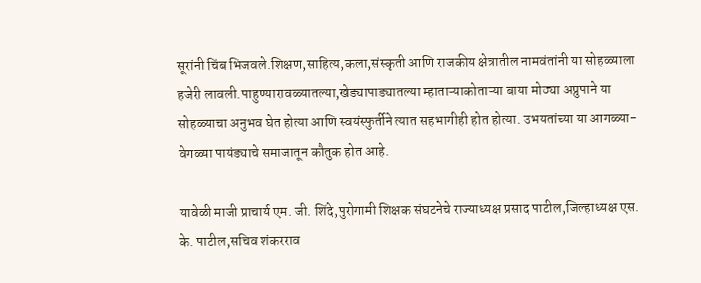सूरांनी चिंब भिजवले.शिक्षण,साहित्य,कला,संस्कृती आणि राजकीय क्षेत्रातील नामवंतांनी या सोहळ्याला हजेरी लावली.पाहुण्यारावळ्यातल्या,खेड्यापाड्यातल्या म्हाताऱ्याकोताऱ्या बाया मोठ्या अप्रुपाने या सोहळ्याचा अनुभव घेत होत्या आणि स्वयंस्फुर्तीने त्यात सहभागीही होत होत्या. उभयतांच्या या आगळ्या-वेगळ्या पायंड्याचे समाजातून कौतुक होत आहे.

यावेळी माजी प्राचार्य एम. जी. शिंदे,पुरोगामी शिक्षक संघटनेचे राज्याध्यक्ष प्रसाद पाटील,जिल्हाध्यक्ष एस. के. पाटील,सचिव शंकरराव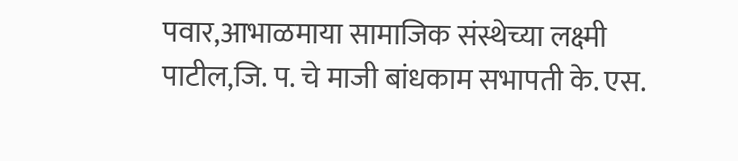पवार,आभाळमाया सामाजिक संस्थेच्या लक्ष्मी पाटील,जि. प. चे माजी बांधकाम सभापती के. एस.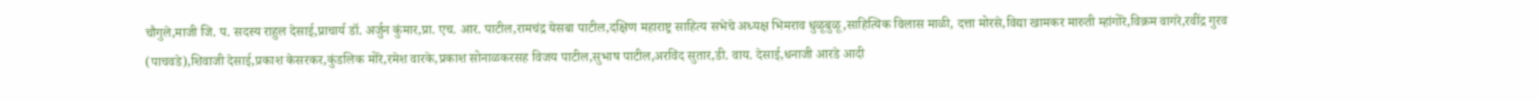चौगुले,माजी जि. प. सदस्य राहुल देसाई,प्राचार्य डॉ. अर्जुन कुंमार,प्रा. एच. आर. पाटील,रामचंद्र येसबा पाटील,दक्षिण महाराष्ट्र साहित्य सभेचे अध्यक्ष भिमराव धुळूबुळू,साहित्यिक विलास माळी, दत्ता मोरसे,विद्या खामकर मारुती म्हांगोरे,विक्रम वागरे,रवींद्र गुरव (पाचवडे),शिवाजी देसाई,प्रकाश केसरकर,कुंडलिक मोरे,रमेश वारके,प्रकाश सोनाळकरसह विजय पाटील,सुभाष पाटील,अरविंद सुतार,डी. वाय. देसाई,धनाजी आरडे आदी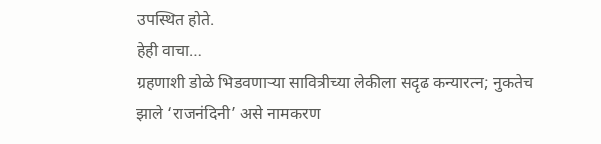उपस्थित होते.
हेही वाचा…
ग्रहणाशी डोळे भिडवणाऱ्या सावित्रीच्या लेकीला सदृढ कन्यारत्न; नुकतेच झाले ‘राजनंदिनी’ असे नामकरण